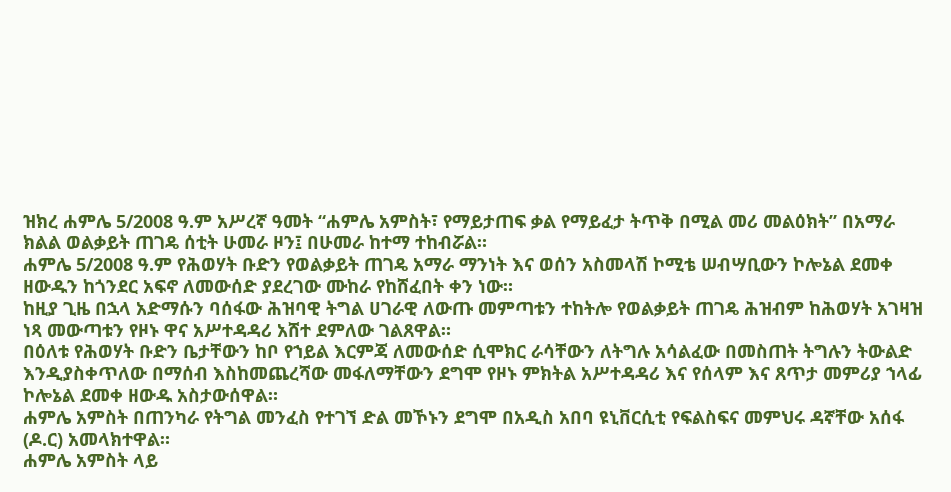ዝክረ ሐምሌ 5/2008 ዓ.ም አሥረኛ ዓመት “ሐምሌ አምስት፣ የማይታጠፍ ቃል የማይፈታ ትጥቅ በሚል መሪ መልዕክት” በአማራ ክልል ወልቃይት ጠገዴ ሰቲት ሁመራ ዞን፤ በሁመራ ከተማ ተከብሯል።
ሐምሌ 5/2008 ዓ.ም የሕወሃት ቡድን የወልቃይት ጠገዴ አማራ ማንነት እና ወሰን አስመላሽ ኮሚቴ ሠብሣቢውን ኮሎኔል ደመቀ ዘውዱን ከጎንደር አፍኖ ለመውሰድ ያደረገው ሙከራ የከሸፈበት ቀን ነው።
ከዚያ ጊዜ በኋላ አድማሱን ባሰፋው ሕዝባዊ ትግል ሀገራዊ ለውጡ መምጣቱን ተከትሎ የወልቃይት ጠገዴ ሕዝብም ከሕወሃት አገዛዝ ነጻ መውጣቱን የዞኑ ዋና አሥተዳዳሪ አሸተ ደምለው ገልጸዋል።
በዕለቱ የሕወሃት ቡድን ቤታቸውን ከቦ የኀይል እርምጃ ለመውሰድ ሲሞክር ራሳቸውን ለትግሉ አሳልፈው በመስጠት ትግሉን ትውልድ እንዲያስቀጥለው በማሰብ እስከመጨረሻው መፋለማቸውን ደግሞ የዞኑ ምክትል አሥተዳዳሪ እና የሰላም እና ጸጥታ መምሪያ ኀላፊ ኮሎኔል ደመቀ ዘውዱ አስታውሰዋል።
ሐምሌ አምስት በጠንካራ የትግል መንፈስ የተገኘ ድል መኾኑን ደግሞ በአዲስ አበባ ዩኒቨርሲቲ የፍልስፍና መምህሩ ዳኛቸው አሰፋ (ዶ.ር) አመላክተዋል።
ሐምሌ አምስት ላይ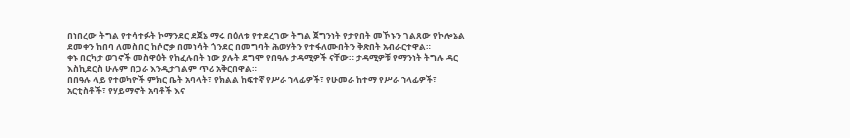በነበረው ትግል የተሳተፉት ኮማንደር ደጀኔ ማሩ በዕለቱ የተደረገው ትግል ጀግንነት የታየበት መኾኑን ገልጸው የኮሎኔል ደመቀን ከበባ ለመስበር ከሶሮቃ በመነሳት ጎንደር በመግባት ሕወሃትን የተፋለሙበትን ቅጽበት አብራርተዋል።
ቀኑ በርካታ ወገኖች መስዋዕት የከፈሉበት ነው ያሉት ደግሞ የበዓሉ ታዳሚዎች ናቸው። ታዳሚዎቹ የማንነት ትግሉ ዳር እስኪደርስ ሁሉም በጋራ እንዲታገልም ጥሪ አቅርበዋል።
በበዓሉ ላይ የተወካዮች ምክር ቤት አባላት፣ የክልል ከፍተኛ የሥራ ኀላፊዎች፣ የሁመራ ከተማ የሥራ ኀላፊዎች፣ አርቲስቶች፣ የሃይማኖት አባቶች እና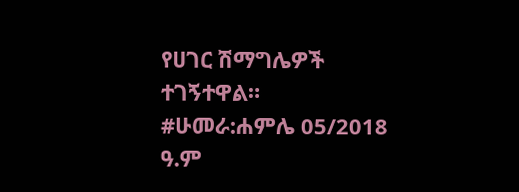የሀገር ሽማግሌዎች ተገኝተዋል።
#ሁመራ:ሐምሌ 05/2018 ዓ.ም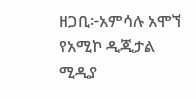ዘጋቢ፦አምሳሉ አሞኘ
የአሚኮ ዲጂታል ሚዲያ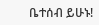ቤተሰብ ይሁኑ!